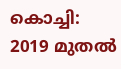കൊച്ചി: 2019 മുതൽ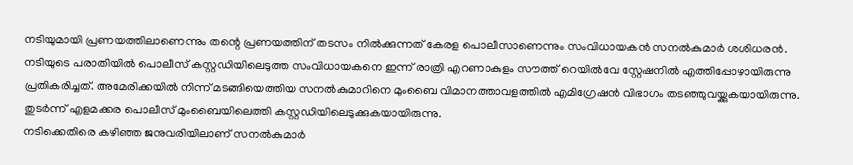നടിയുമായി പ്രണയത്തിലാണെന്നും തന്റെ പ്രണയത്തിന് തടസം നിൽക്കുന്നത് കേരള പൊലീസാണെന്നും സംവിധായകൻ സനൽകുമാർ ശശിധരൻ. നടിയുടെ പരാതിയിൽ പൊലീസ് കസ്റ്റഡിയിലെടുത്ത സംവിധായകനെ ഇന്ന് രാത്രി എറണാകുളം സൗത്ത് റെയിൽവേ സ്റ്റേഷനിൽ എത്തിപ്പോഴായിരുന്നു പ്രതികരിച്ചത്. അമേരിക്കയിൽ നിന്ന് മടങ്ങിയെത്തിയ സനൽകുമാറിനെ മുംബൈ വിമാനത്താവളത്തിൽ എമിഗ്രേഷൻ വിഭാഗം തടഞ്ഞുവയ്ക്കുകയായിരുന്നു. തുടർന്ന് എളമക്കര പൊലീസ് മുംബൈയിലെത്തി കസ്റ്റഡിയിലെടുക്കുകയായിരുന്നു.
നടിക്കെതിരെ കഴിഞ്ഞ ജനുവരിയിലാണ് സനൽകുമാർ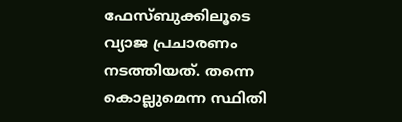ഫേസ്ബുക്കിലൂടെ വ്യാജ പ്രചാരണം നടത്തിയത്. തന്നെ കൊല്ലുമെന്ന സ്ഥിതി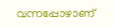വന്നപ്പോഴാണ്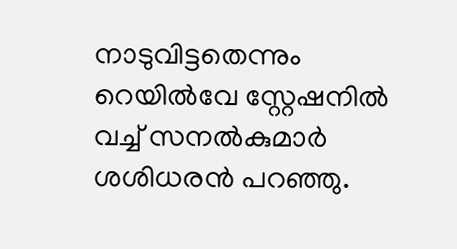നാടുവിട്ടതെന്നും റെയിൽവേ സ്റ്റേഷനിൽ വച്ച് സനൽകുമാർ ശശിധരൻ പറഞ്ഞു.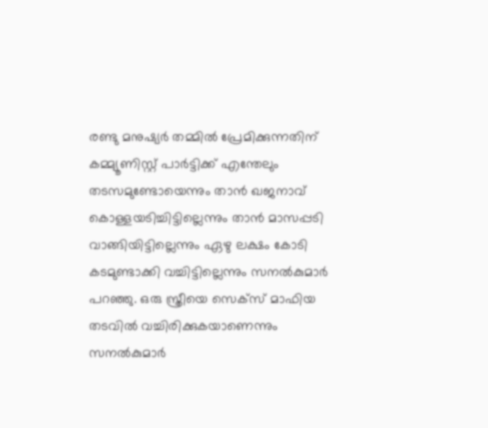രണ്ടു മനുഷ്യർ തമ്മിൽ പ്രേമിക്കുന്നതിന് കമ്മ്യൂണിസ്റ്റ് പാർട്ടിക്ക് എന്തേലും തടസമുണ്ടോയെന്നും താൻ ഖജനാവ് കൊള്ളയടിച്ചിട്ടില്ലെന്നും താൻ മാസപ്പടി വാങ്ങിയിട്ടില്ലെന്നും ഏഴു ലക്ഷം കോടി കടമുണ്ടാക്കി വച്ചിട്ടില്ലെന്നും സനൽകുമാർ പറഞ്ഞു. ഒരു സ്ത്രീയെ സെക്സ് മാഫിയ തടവിൽ വച്ചിരിക്കുകയാണെന്നും സനൽകുമാർ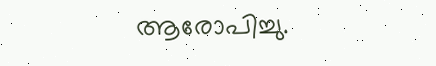ആരോപിച്ചു.